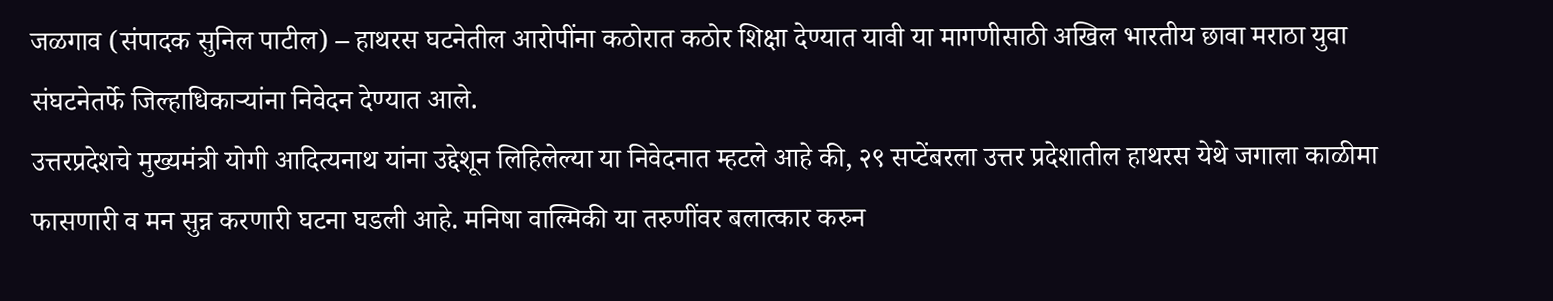जळगाव (संपादक सुनिल पाटील) – हाथरस घटनेतील आरोपींना कठोरात कठोर शिक्षा देण्यात यावी या मागणीसाठी अखिल भारतीय छावा मराठा युवा संघटनेतर्फे जिल्हाधिकाऱ्यांना निवेदन देण्यात आले.
उत्तरप्रदेशचे मुख्यमंत्री योगी आदित्यनाथ यांना उद्देशून लिहिलेल्या या निवेदनात म्हटले आहे की, २९ सप्टेंबरला उत्तर प्रदेशातील हाथरस येथे जगाला काळीमा फासणारी व मन सुन्न करणारी घटना घडली आहे. मनिषा वाल्मिकी या तरुणींवर बलात्कार करुन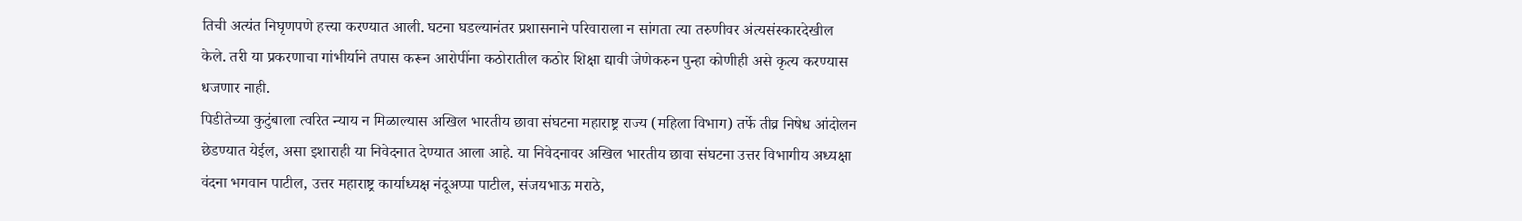तिची अत्यंत निघृणपणे हत्त्या करण्यात आली. घटना घडल्यानंतर प्रशासनाने परिवाराला न सांगता त्या तरुणीवर अंत्यसंस्कारदेखील केले. तरी या प्रकरणाचा गांभीर्याने तपास करून आरोपींना कठोरातील कठोर शिक्षा द्यावी जेणेकरुन पुन्हा कोणीही असे कृत्य करण्यास धजणार नाही.
पिडीतेच्या कुटुंबाला त्वरित न्याय न मिळाल्यास अखिल भारतीय छावा संघटना महाराष्ट्र राज्य (महिला विभाग) तर्फे तीव्र निषेध आंदोलन छेडण्यात येईल, असा इशाराही या निवेदनात देण्यात आला आहे. या निवेदनावर अखिल भारतीय छावा संघटना उत्तर विभागीय अध्यक्षा वंदना भगवान पाटील, उत्तर महाराष्ट्र कार्याध्यक्ष नंदूअप्पा पाटील, संजयभाऊ मराठे,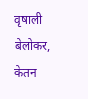वृषाली बेलोकर, केतन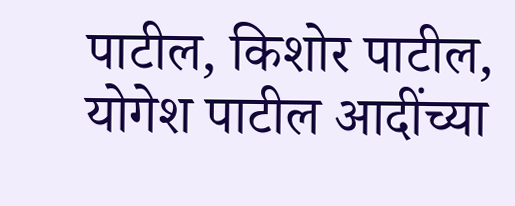पाटील, किशोर पाटील, योगेश पाटील आदींच्या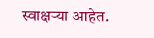स्वाक्षऱ्या आहेत.